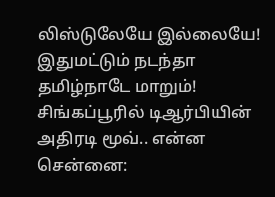லிஸ்டுலேயே இல்லையே! இதுமட்டும் நடந்தா தமிழ்நாடே மாறும்! சிங்கப்பூரில் டிஆர்பியின் அதிரடி மூவ்.. என்ன
சென்னை: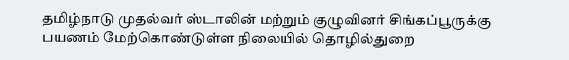தமிழ்நாடு முதல்வர் ஸ்டாலின் மற்றும் குழுவினர் சிங்கப்பூருக்கு பயணம் மேற்கொண்டுள்ள நிலையில் தொழில்துறை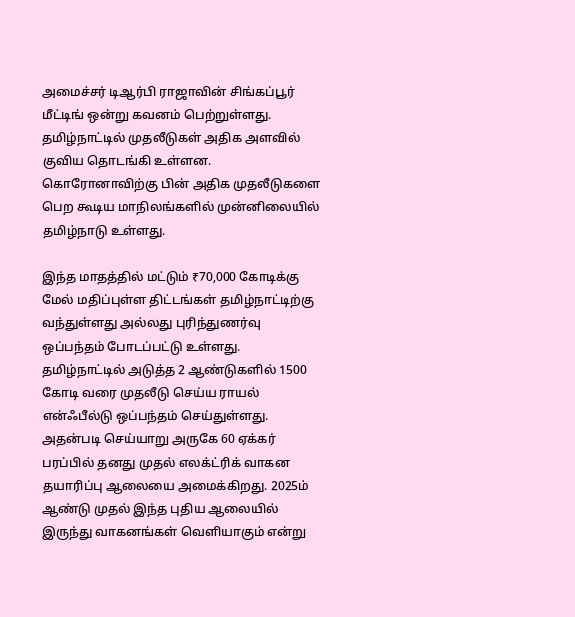அமைச்சர் டிஆர்பி ராஜாவின் சிங்கப்பூர் மீட்டிங் ஒன்று கவனம் பெற்றுள்ளது.
தமிழ்நாட்டில் முதலீடுகள் அதிக அளவில் குவிய தொடங்கி உள்ளன. கொரோனாவிற்கு பின் அதிக முதலீடுகளை பெற கூடிய மாநிலங்களில் முன்னிலையில் தமிழ்நாடு உள்ளது.

இந்த மாதத்தில் மட்டும் ₹70,000 கோடிக்கு மேல் மதிப்புள்ள திட்டங்கள் தமிழ்நாட்டிற்கு வந்துள்ளது அல்லது புரிந்துணர்வு ஒப்பந்தம் போடப்பட்டு உள்ளது. தமிழ்நாட்டில் அடுத்த 2 ஆண்டுகளில் 1500 கோடி வரை முதலீடு செய்ய ராயல் என்ஃபீல்டு ஒப்பந்தம் செய்துள்ளது. அதன்படி செய்யாறு அருகே 60 ஏக்கர் பரப்பில் தனது முதல் எலக்ட்ரிக் வாகன தயாரிப்பு ஆலையை அமைக்கிறது. 2025ம் ஆண்டு முதல் இந்த புதிய ஆலையில் இருந்து வாகனங்கள் வெளியாகும் என்று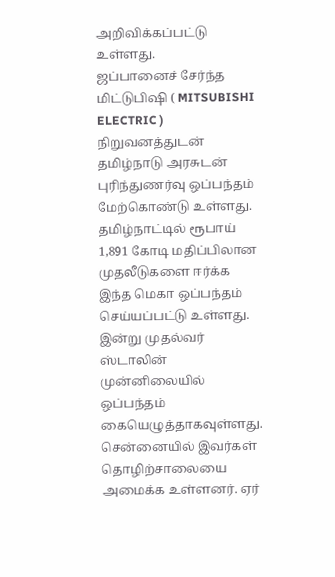அறிவிக்கப்பட்டு உள்ளது.
ஜப்பானைச் சேர்ந்த மிட்டுபிஷி ( MITSUBISHI ELECTRIC ) நிறுவனத்துடன் தமிழ்நாடு அரசுடன் புரிந்துணர்வு ஒப்பந்தம் மேற்கொண்டு உள்ளது.
தமிழ்நாட்டில் ரூபாய் 1,891 கோடி மதிப்பிலான முதலீடுகளை ஈர்க்க இந்த மெகா ஒப்பந்தம் செய்யப்பட்டு உள்ளது. இன்று முதல்வர் ஸ்டாலின் முன்னிலையில் ஒப்பந்தம் கையெழுத்தாகவுள்ளது.
சென்னையில் இவர்கள் தொழிற்சாலையை அமைக்க உள்ளனர். ஏர்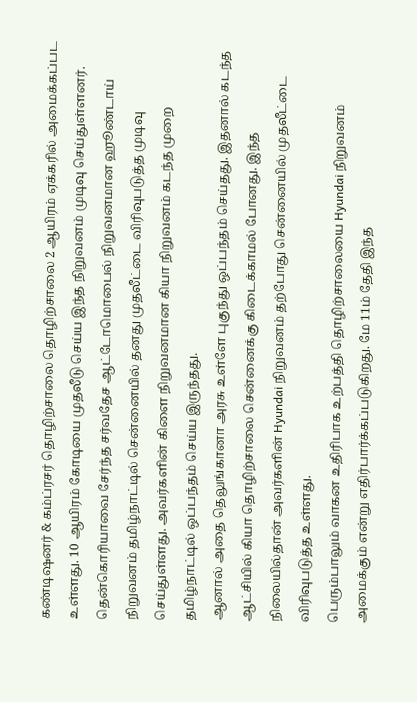கண்டிஷனர் & கம்ப்ரசர் தொழிற்சாலை தொழிற்சாலை 2 ஆயிரம் ஏக்கரில் அமைக்கப்பட உள்ளது. 10 ஆயிரம் கோடியை முதலீடு செய்ய இந்த நிறுவனம் முடிவு செய்துள்ளனர்.
தென்கொரியாவை சேர்ந்த சர்வதேச ஆட்டோமொபைல் நிறுவனமான ஹூண்டாய் நிறுவனம் தமிழ்நாட்டில் சென்னையில் தனது முதலீட்டை விரிவுபடுத்த முடிவு செய்துள்ளது. அவர்களின் கிளை நிறுவனமான கியா நிறுவனம் கடந்த முறை தமிழ்நாட்டில் ஒப்பந்தம் செய்ய இருந்தது.
ஆனால் அதை தெலுங்கானா அரசு உள்ளே புகுந்து ஒப்பந்தம் செய்தது. இதனால் கடந்த ஆட்சியில் கியா தொழிற்சாலை சென்னைக்கு கிடைக்காமல் போனது. இந்த நிலையில்தான் அவர்களின் Hyundai நிறுவனம் தற்போது சென்னையில் முதலீட்டை விரிவுபடுத்த உள்ளது.
பெரும்பாலும் வாகன உதிரிபாக உற்பத்தி தொழிற்சாலையை Hyundai நிறுவனம் அமைக்கும் என்று எதிர்பார்க்கப்படுகிறது. மே 11ம் தேதி இந்த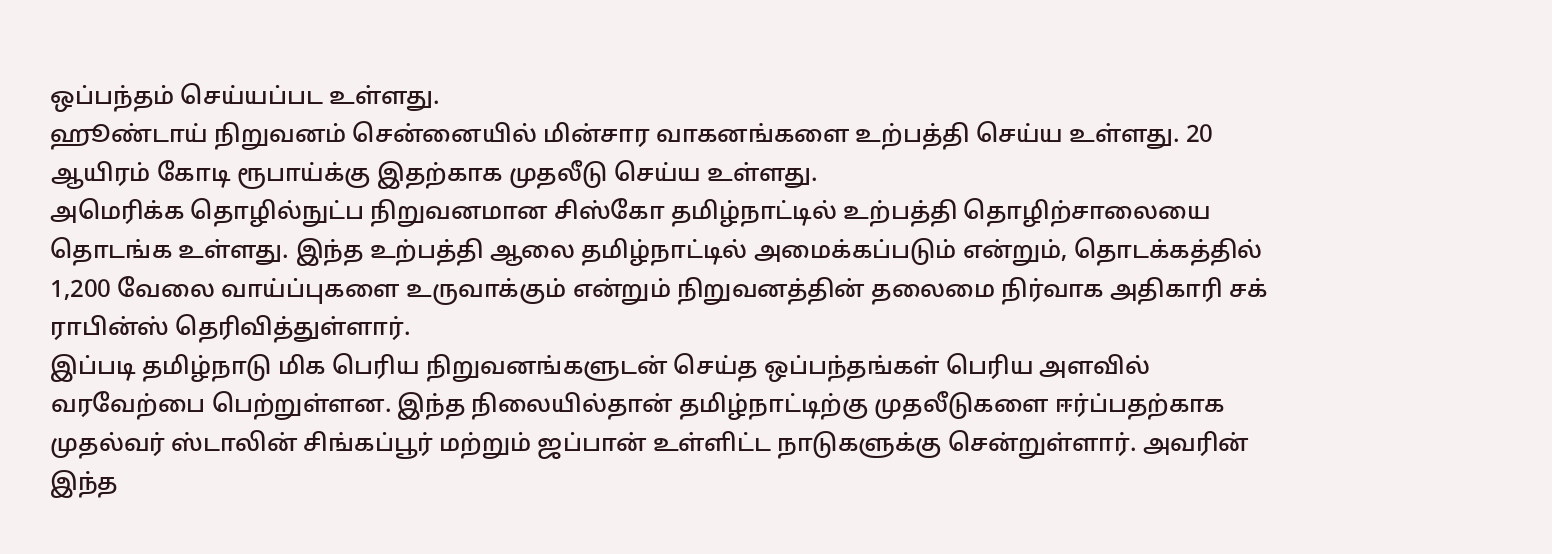ஒப்பந்தம் செய்யப்பட உள்ளது.
ஹூண்டாய் நிறுவனம் சென்னையில் மின்சார வாகனங்களை உற்பத்தி செய்ய உள்ளது. 20 ஆயிரம் கோடி ரூபாய்க்கு இதற்காக முதலீடு செய்ய உள்ளது.
அமெரிக்க தொழில்நுட்ப நிறுவனமான சிஸ்கோ தமிழ்நாட்டில் உற்பத்தி தொழிற்சாலையை தொடங்க உள்ளது. இந்த உற்பத்தி ஆலை தமிழ்நாட்டில் அமைக்கப்படும் என்றும், தொடக்கத்தில் 1,200 வேலை வாய்ப்புகளை உருவாக்கும் என்றும் நிறுவனத்தின் தலைமை நிர்வாக அதிகாரி சக் ராபின்ஸ் தெரிவித்துள்ளார்.
இப்படி தமிழ்நாடு மிக பெரிய நிறுவனங்களுடன் செய்த ஒப்பந்தங்கள் பெரிய அளவில் வரவேற்பை பெற்றுள்ளன. இந்த நிலையில்தான் தமிழ்நாட்டிற்கு முதலீடுகளை ஈர்ப்பதற்காக முதல்வர் ஸ்டாலின் சிங்கப்பூர் மற்றும் ஜப்பான் உள்ளிட்ட நாடுகளுக்கு சென்றுள்ளார். அவரின் இந்த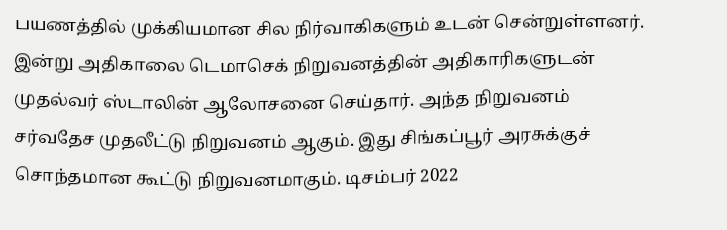பயணத்தில் முக்கியமான சில நிர்வாகிகளும் உடன் சென்றுள்ளனர்.
இன்று அதிகாலை டெமாசெக் நிறுவனத்தின் அதிகாரிகளுடன் முதல்வர் ஸ்டாலின் ஆலோசனை செய்தார். அந்த நிறுவனம் சர்வதேச முதலீட்டு நிறுவனம் ஆகும். இது சிங்கப்பூர் அரசுக்குச் சொந்தமான கூட்டு நிறுவனமாகும். டிசம்பர் 2022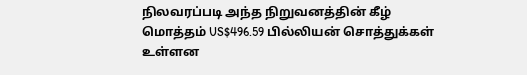நிலவரப்படி அந்த நிறுவனத்தின் கீழ் மொத்தம் US$496.59 பில்லியன் சொத்துக்கள் உள்ளன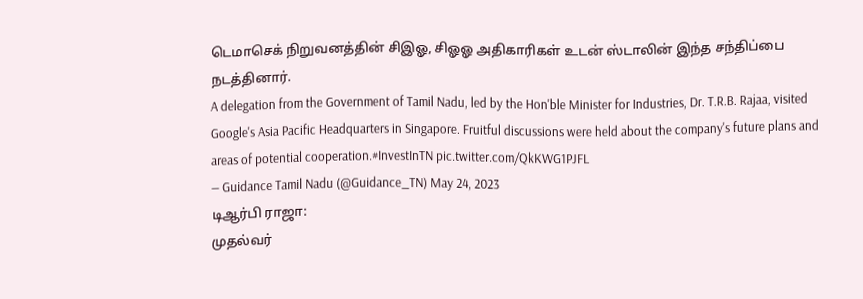டெமாசெக் நிறுவனத்தின் சிஇஓ, சிஓஓ அதிகாரிகள் உடன் ஸ்டாலின் இந்த சந்திப்பை நடத்தினார்.
A delegation from the Government of Tamil Nadu, led by the Hon'ble Minister for Industries, Dr. T.R.B. Rajaa, visited Google's Asia Pacific Headquarters in Singapore. Fruitful discussions were held about the company's future plans and areas of potential cooperation.#InvestInTN pic.twitter.com/QkKWG1PJFL
— Guidance Tamil Nadu (@Guidance_TN) May 24, 2023
டிஆர்பி ராஜா:
முதல்வர்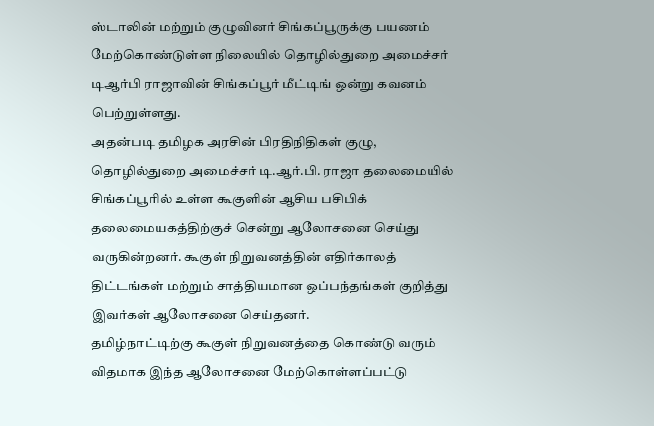ஸ்டாலின் மற்றும் குழுவினர் சிங்கப்பூருக்கு பயணம் மேற்கொண்டுள்ள நிலையில் தொழில்துறை அமைச்சர் டிஆர்பி ராஜாவின் சிங்கப்பூர் மீட்டிங் ஒன்று கவனம் பெற்றுள்ளது.
அதன்படி தமிழக அரசின் பிரதிநிதிகள் குழு, தொழில்துறை அமைச்சர் டி.ஆர்.பி. ராஜா தலைமையில் சிங்கப்பூரில் உள்ள கூகுளின் ஆசிய பசிபிக் தலைமையகத்திற்குச் சென்று ஆலோசனை செய்து வருகின்றனர். கூகுள் நிறுவனத்தின் எதிர்காலத் திட்டங்கள் மற்றும் சாத்தியமான ஒப்பந்தங்கள் குறித்து இவர்கள் ஆலோசனை செய்தனர்.
தமிழ்நாட்டிற்கு கூகுள் நிறுவனத்தை கொண்டு வரும் விதமாக இந்த ஆலோசனை மேற்கொள்ளப்பட்டு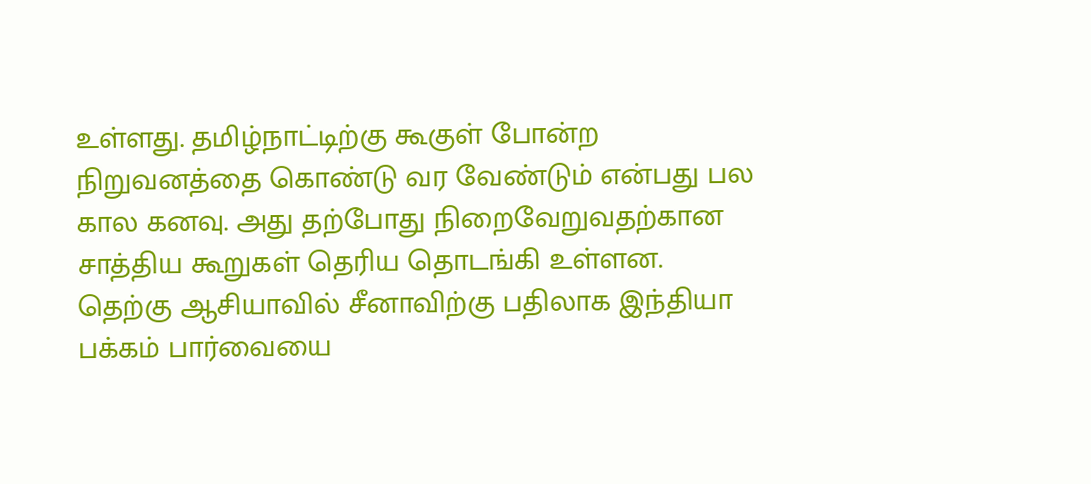உள்ளது. தமிழ்நாட்டிற்கு கூகுள் போன்ற நிறுவனத்தை கொண்டு வர வேண்டும் என்பது பல கால கனவு. அது தற்போது நிறைவேறுவதற்கான சாத்திய கூறுகள் தெரிய தொடங்கி உள்ளன.
தெற்கு ஆசியாவில் சீனாவிற்கு பதிலாக இந்தியா பக்கம் பார்வையை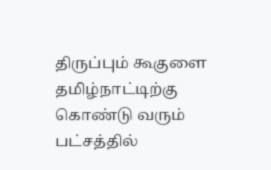திருப்பும் கூகுளை தமிழ்நாட்டிற்கு கொண்டு வரும் பட்சத்தில்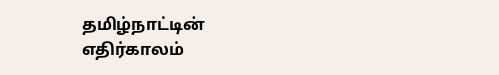தமிழ்நாட்டின் எதிர்காலம்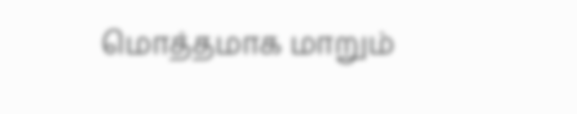மொத்தமாக மாறும்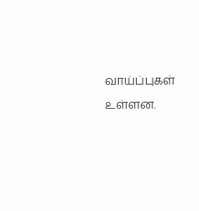வாய்ப்புகள் உள்ளன.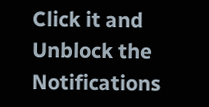Click it and Unblock the Notifications